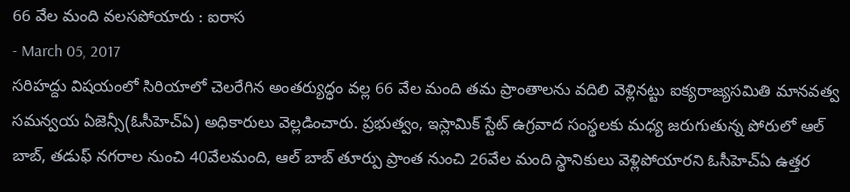66 వేల మంది వలసపోయారు : ఐరాస
- March 05, 2017
సరిహద్దు విషయంలో సిరియాలో చెలరేగిన అంతర్యుద్ధం వల్ల 66 వేల మంది తమ ప్రాంతాలను వదిలి వెళ్లినట్టు ఐక్యరాజ్యసమితి మానవత్వ సమన్వయ ఏజెన్సీ(ఓసీహెచ్ఏ) అధికారులు వెల్లడించారు. ప్రభుత్వం, ఇస్లామిక్ స్టేట్ ఉగ్రవాద సంస్థలకు మధ్య జరుగుతున్న పోరులో ఆల్ బాబ్, తడుఫ్ నగరాల నుంచి 40వేలమంది, ఆల్ బాబ్ తూర్పు ప్రాంత నుంచి 26వేల మంది స్థానికులు వెళ్లిపోయారని ఓసీహెచ్ఏ ఉత్తర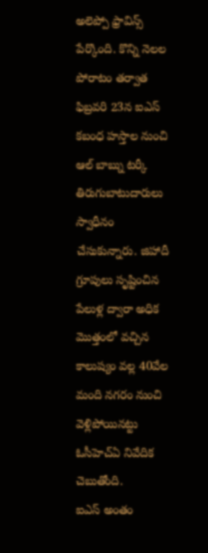అలెప్పో ఫ్రావిన్స్ పేర్కొంది. కొన్ని నెలల పోరాటం తర్వాత ఫిబ్రవరి 23న ఐఎస్ కబంధ హస్తాల నుంచి ఆల్ బాబ్ను టర్కీ తిరుగుబాటుదారులు స్వాధీనం చేసుకున్నారు. జిహాదీ గ్రూపులు సృష్టించిన పేలుళ్ల ద్వారా అధిక మొత్తంలో వచ్చిన కాలుష్యం వల్ల 40వేల మంది నగరం నుంచి వెళ్లిపోయినట్టు ఓసీహెచ్ఏ నివేదిక చెబుతోంది.
ఐఎస్ అంతం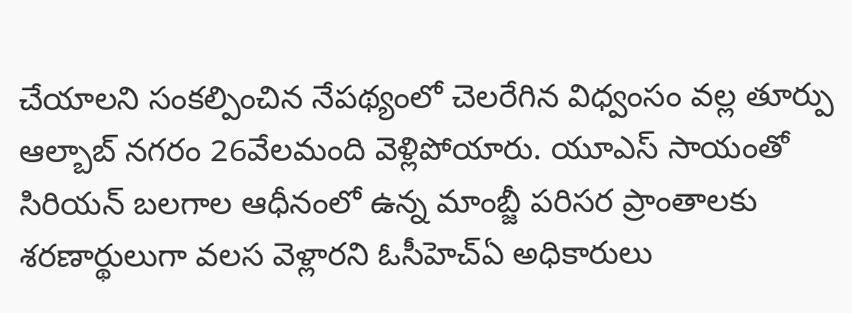చేయాలని సంకల్పించిన నేపథ్యంలో చెలరేగిన విధ్వంసం వల్ల తూర్పు ఆల్బాబ్ నగరం 26వేలమంది వెళ్లిపోయారు. యూఎస్ సాయంతో సిరియన్ బలగాల ఆధీనంలో ఉన్న మాంబ్జీ పరిసర ప్రాంతాలకు శరణార్థులుగా వలస వెళ్లారని ఓసీహెచ్ఏ అధికారులు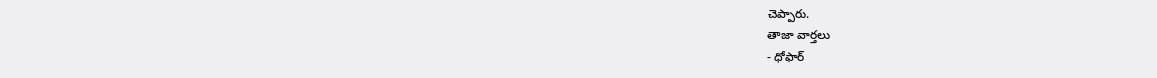చెప్పారు.
తాజా వార్తలు
- ధోఫార్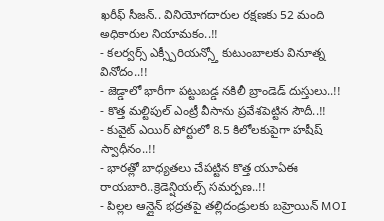ఖరీఫ్ సీజన్.. వినియోగదారుల రక్షణకు 52 మంది అధికారుల నియామకం..!!
- కలర్వర్స్ ఎక్స్పీరియన్స్తో కుటుంబాలకు వినూత్న వినోదం..!!
- జెడ్డాలో భారీగా పట్టుబడ్డ నకిలీ బ్రాండెడ్ దుస్తులు..!!
- కొత్త మల్టిపుల్ ఎంట్రీ వీసాను ప్రవేశపెట్టిన సౌదీ..!!
- కువైట్ ఎయిర్ పోర్టులో 8.5 కిలోలకుపైగా హషీష్ స్వాధీనం..!!
- భారత్లో బాధ్యతలు చేపట్టిన కొత్త యూఏఈ రాయబారి..క్రెడెన్షియల్స్ సమర్పణ..!!
- పిల్లల ఆన్లైన్ భద్రతపై తల్లిదండ్రులకు బహ్రెయిన్ MOI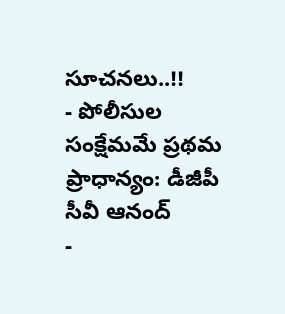సూచనలు..!!
- పోలీసుల సంక్షేమమే ప్రథమ ప్రాధాన్యం: డీజీపీ సీవీ ఆనంద్
-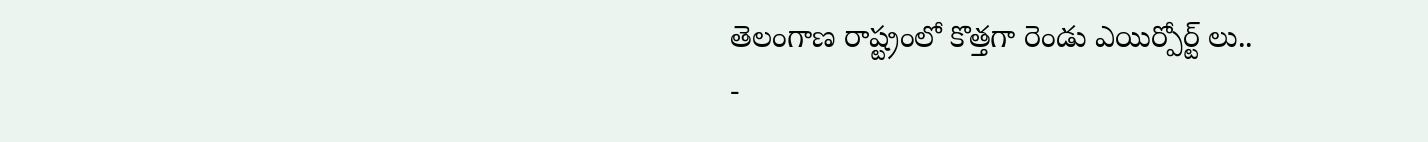తెలంగాణ రాష్ట్రంలో కొత్తగా రెండు ఎయిర్పోర్ట్ లు..
-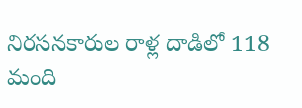నిరసనకారుల రాళ్ల దాడిలో 118 మంది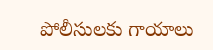పోలీసులకు గాయాలు